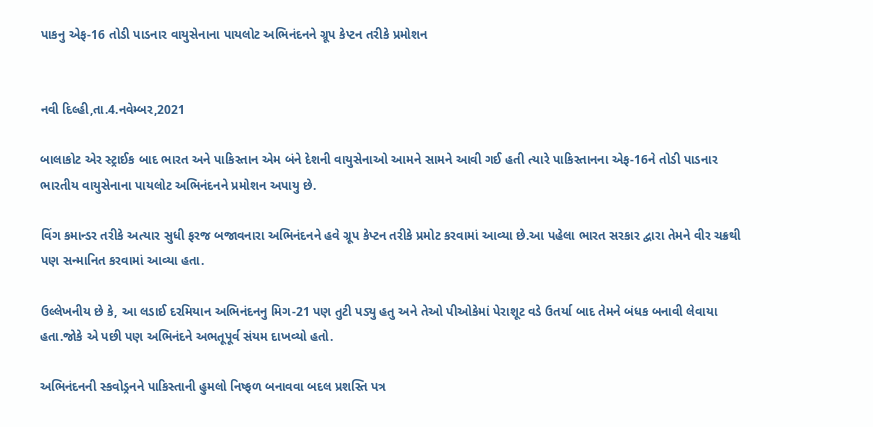પાકનુ એફ-16 તોડી પાડનાર વાયુસેનાના પાયલોટ અભિનંદનને ગ્રૂપ કેપ્ટન તરીકે પ્રમોશન


નવી દિલ્હી,તા.4.નવેમ્બર,2021

બાલાકોટ એર સ્ટ્રાઈક બાદ ભારત અને પાકિસ્તાન એમ બંને દેશની વાયુસેનાઓ આમને સામને આવી ગઈ હતી ત્યારે પાકિસ્તાનના એફ-16ને તોડી પાડનાર ભારતીય વાયુસેનાના પાયલોટ અભિનંદનને પ્રમોશન અપાયુ છે.

વિંગ કમાન્ડર તરીકે અત્યાર સુધી ફરજ બજાવનારા અભિનંદનને હવે ગ્રૂપ કેપ્ટન તરીકે પ્રમોટ કરવામાં આવ્યા છે.આ પહેલા ભારત સરકાર દ્વારા તેમને વીર ચક્રથી પણ સન્માનિત કરવામાં આવ્યા હતા.

ઉલ્લેખનીય છે કે, આ લડાઈ દરમિયાન અભિનંદનનુ મિગ-21 પણ તુટી પડ્યુ હતુ અને તેઓ પીઓકેમાં પેરાશૂટ વડે ઉતર્યા બાદ તેમને બંધક બનાવી લેવાયા હતા.જોકે એ પછી પણ અભિનંદને અભતૂપૂર્વ સંયમ દાખવ્યો હતો.

અભિનંદનની સ્કવોડ્રનને પાકિસ્તાની હુમલો નિષ્ફળ બનાવવા બદલ પ્રશસ્તિ પત્ર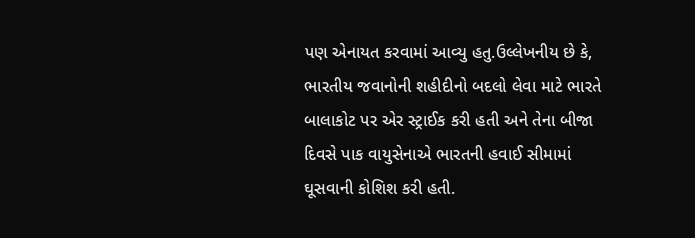પણ એનાયત કરવામાં આવ્યુ હતુ.ઉલ્લેખનીય છે કે, ભારતીય જવાનોની શહીદીનો બદલો લેવા માટે ભારતે બાલાકોટ પર એર સ્ટ્રાઈક કરી હતી અને તેના બીજા દિવસે પાક વાયુસેનાએ ભારતની હવાઈ સીમામાં ઘૂસવાની કોશિશ કરી હતી.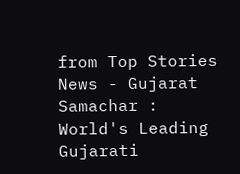from Top Stories News - Gujarat Samachar : World's Leading Gujarati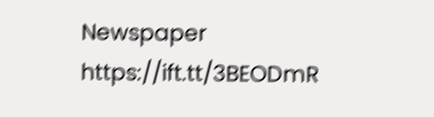Newspaper https://ift.tt/3BEODmR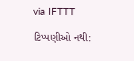via IFTTT

ટિપ્પણીઓ નથી: